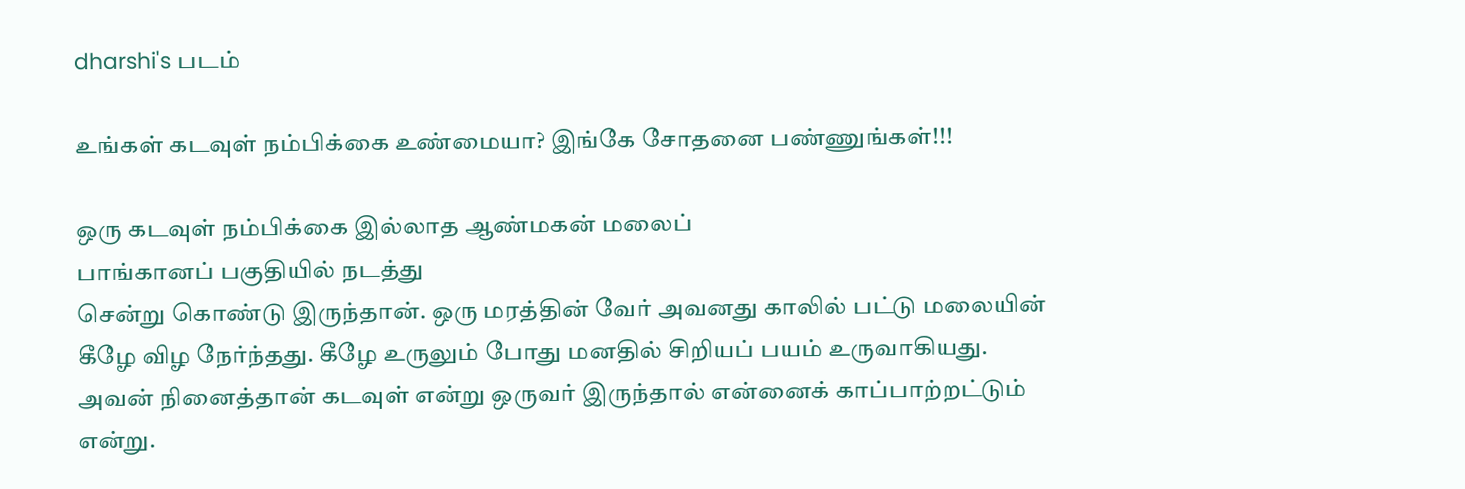dharshi's படம்

உங்கள் கடவுள் நம்பிக்கை உண்மையா? இங்கே சோதனை பண்ணுங்கள்!!!

ஒரு கடவுள் நம்பிக்கை இல்லாத ஆண்மகன் மலைப்
பாங்கானப் பகுதியில் நடத்து
சென்று கொண்டு இருந்தான். ஒரு மரத்தின் வேர் அவனது காலில் பட்டு மலையின்
கீழே விழ நேர்ந்தது. கீழே உருலும் போது மனதில் சிறியப் பயம் உருவாகியது.
அவன் நினைத்தான் கடவுள் என்று ஒருவர் இருந்தால் என்னைக் காப்பாற்றட்டும்
என்று.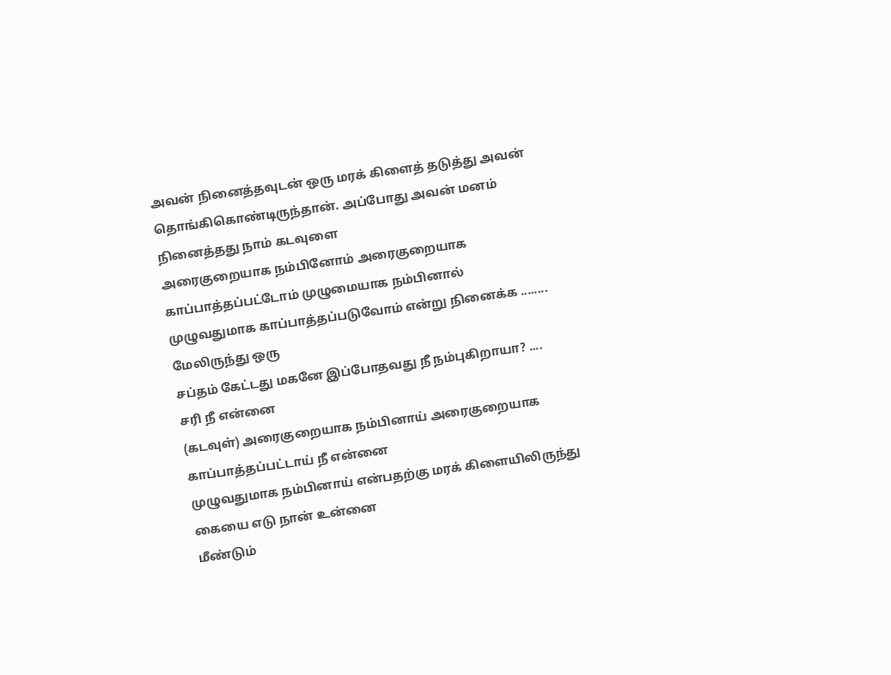அவன் நினைத்தவுடன் ஒரு மரக் கிளைத் தடுத்து அவன்
தொங்கிகொண்டிருந்தான். அப்போது அவன் மனம் நினைத்தது நாம் கடவுளை
அரைகுறையாக நம்பினோம் அரைகுறையாக காப்பாத்தப்பட்டோம் முழுமையாக நம்பினால்
முழுவதுமாக காப்பாத்தப்படுவோம் என்று நினைக்க ........ மேலிருந்து ஒரு
சப்தம் கேட்டது மகனே இப்போதவது நீ நம்புகிறாயா? .... சரி நீ என்னை
(கடவுள்) அரைகுறையாக நம்பினாய் அரைகுறையாக காப்பாத்தப்பட்டாய் நீ என்னை
முழுவதுமாக நம்பினாய் என்பதற்கு மரக் கிளையிலிருந்து கையை எடு நான் உன்னை
மீண்டும்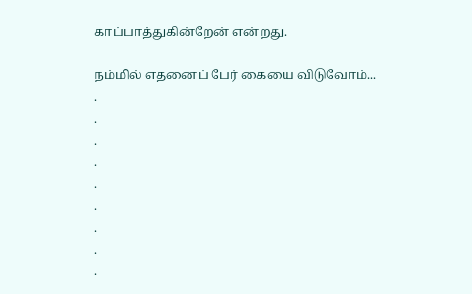காப்பாத்துகின்றேன் என்றது.

நம்மில் எதனைப் பேர் கையை விடுவோம்...
.
.
.
.
.
.
.
.
.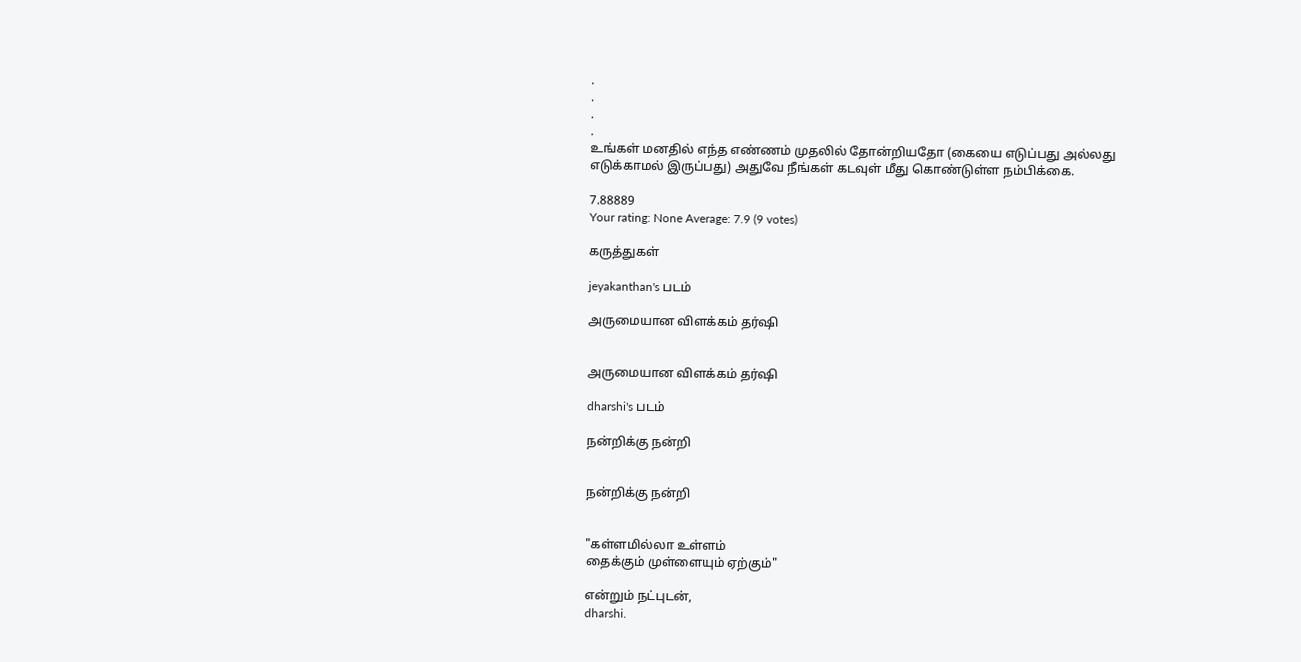.
.
.
.
உங்கள் மனதில் எந்த எண்ணம் முதலில் தோன்றியதோ (கையை எடுப்பது அல்லது
எடுக்காமல் இருப்பது) அதுவே நீங்கள் கடவுள் மீது கொண்டுள்ள நம்பிக்கை.

7.88889
Your rating: None Average: 7.9 (9 votes)

கருத்துகள்

jeyakanthan's படம்

அருமையான விளக்கம் தர்ஷி


அருமையான விளக்கம் தர்ஷி

dharshi's படம்

நன்றிக்கு நன்றி


நன்றிக்கு நன்றி


"கள்ளமில்லா உள்ளம்
தைக்கும் முள்ளையும் ஏற்கும்"

என்றும் நட்புடன்,
dharshi.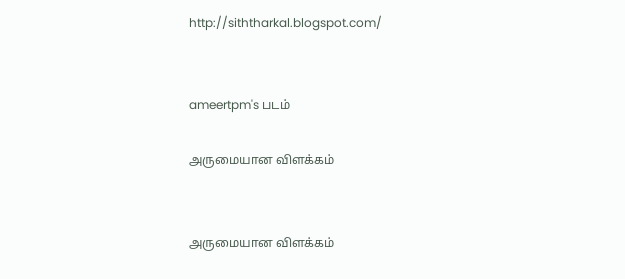http://siththarkal.blogspot.com/


ameertpm's படம்

அருமையான விளக்கம்


அருமையான விளக்கம்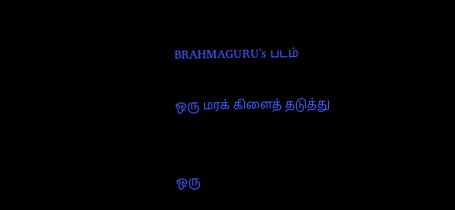BRAHMAGURU's படம்

ஒரு மரக் கிளைத் தடுத்து


ஒரு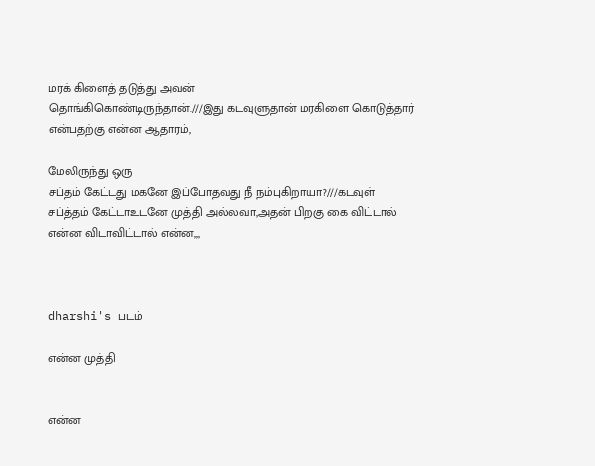மரக் கிளைத் தடுத்து அவன்
தொங்கிகொண்டிருந்தான்.///இது கடவுளுதான் மரகிளை கொடுத்தார் என்பதற்கு என்ன ஆதாரம்,

மேலிருந்து ஒரு
சப்தம் கேட்டது மகனே இப்போதவது நீ நம்புகிறாயா?///கடவுள் சப்த்தம் கேட்டாஉடனே முத்தி அல்லவா,அதன் பிறகு கை விட்டால் என்ன விடாவிட்டால் என்ன,,,



dharshi's படம்

என்ன முத்தி


என்ன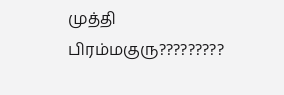முத்தி பிரம்மகுரு?????????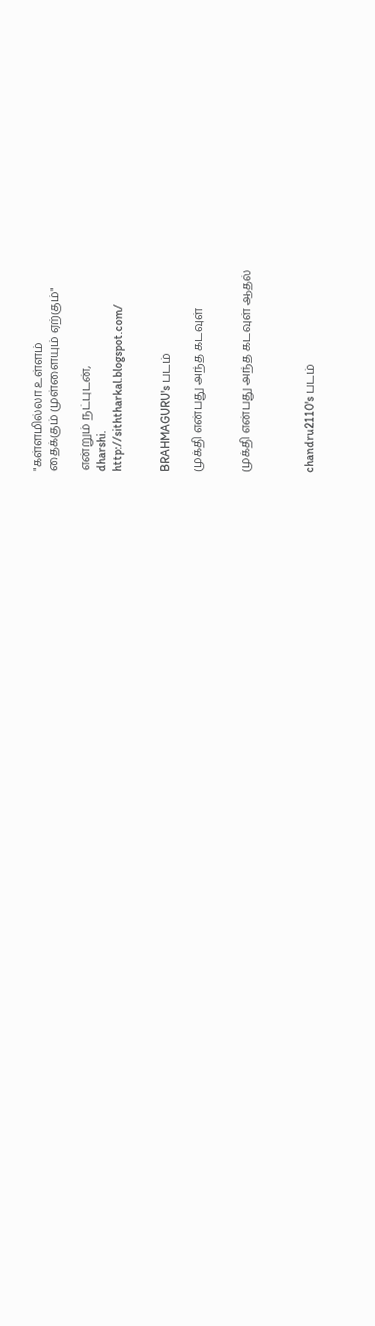"கள்ளமில்லா உள்ளம்
தைக்கும் முள்ளையும் ஏற்கும்"

என்றும் நட்புடன்,
dharshi.
http://siththarkal.blogspot.com/


BRAHMAGURU's படம்

முக்தி என்பது அந்த கடவுள்


முக்தி என்பது அந்த கடவுள் ஆதல்



chandru2110's படம்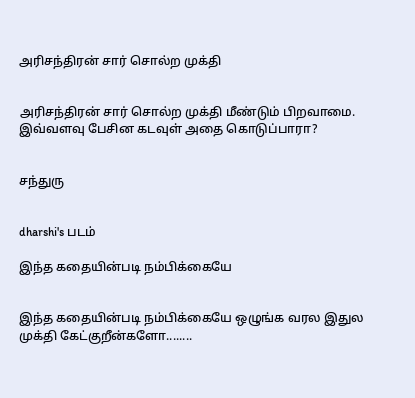அரிசந்திரன் சார் சொல்ற முக்தி


அரிசந்திரன் சார் சொல்ற முக்தி மீண்டும் பிறவாமை.
இவ்வள‌வு பேசின கடவுள் அதை கொடுப்பாரா?


சந்துரு


dharshi's படம்

இந்த கதையின்படி நம்பிக்கையே


இந்த கதையின்படி நம்பிக்கையே ஒழுங்க வரல இதுல முக்தி கேட்குறீன்களோ........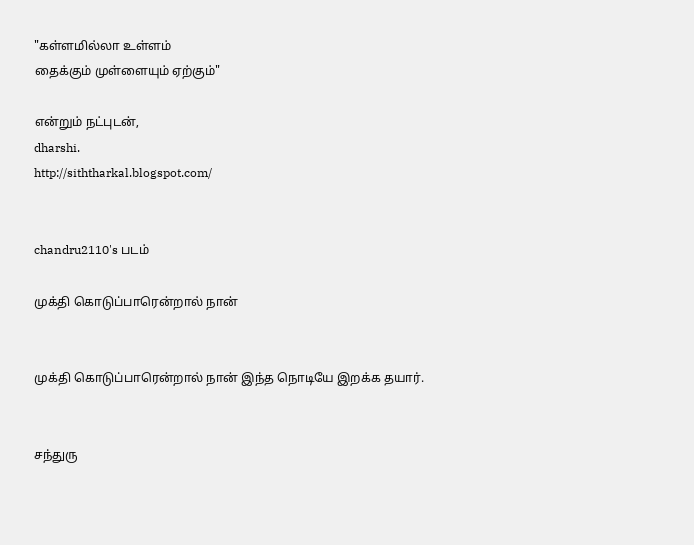"கள்ளமில்லா உள்ளம்
தைக்கும் முள்ளையும் ஏற்கும்"

என்றும் நட்புடன்,
dharshi.
http://siththarkal.blogspot.com/


chandru2110's படம்

முக்தி கொடுப்பாரென்றால் நான்


முக்தி கொடுப்பாரென்றால் நான் இந்த நொடியே இறக்க தயார்.


சந்துரு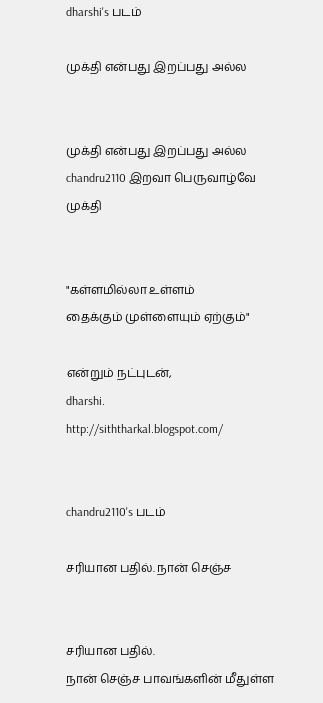dharshi's படம்

முக்தி என்பது இறப்பது அல்ல


முக்தி என்பது இறப்பது அல்ல chandru2110 இறவா பெருவாழ்வே முக்தி


"கள்ளமில்லா உள்ளம்
தைக்கும் முள்ளையும் ஏற்கும்"

என்றும் நட்புடன்,
dharshi.
http://siththarkal.blogspot.com/


chandru2110's படம்

சரியான பதில். நான் செஞ்ச


சரியான பதில்.
நான் செஞ்ச பாவங்களின் மீதுள்ள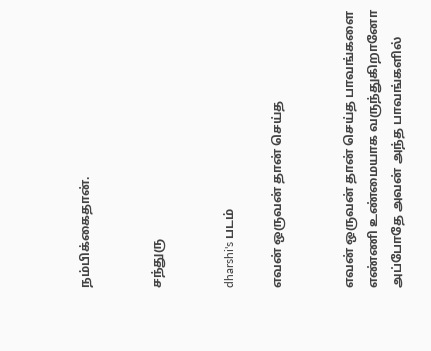நம்பிக்கைதான்.


சந்துரு


dharshi's படம்

எவன் ஒருவன் தான் செய்த


எவன் ஒருவன் தான் செய்த பாவங்களை எண்ணி உண்மையாக வருந்துகிறானோ அப்போதே அவன் அந்த பாவங்களில்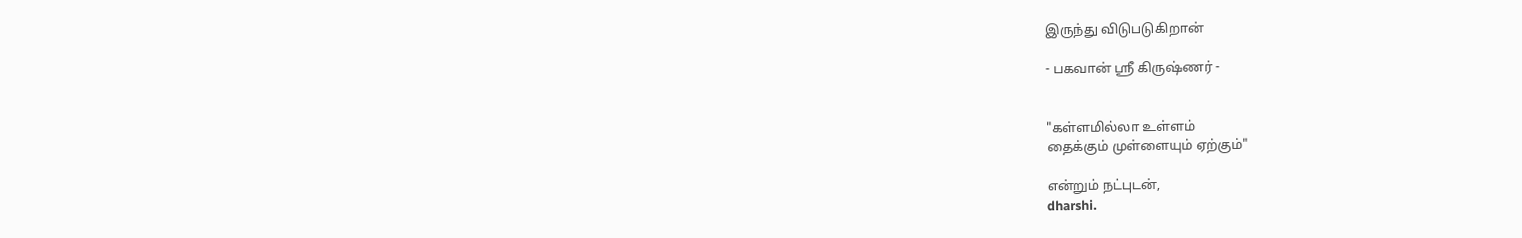இருந்து விடுபடுகிறான்

- பகவான் ஸ்ரீ கிருஷ்ணர் -


"கள்ளமில்லா உள்ளம்
தைக்கும் முள்ளையும் ஏற்கும்"

என்றும் நட்புடன்,
dharshi.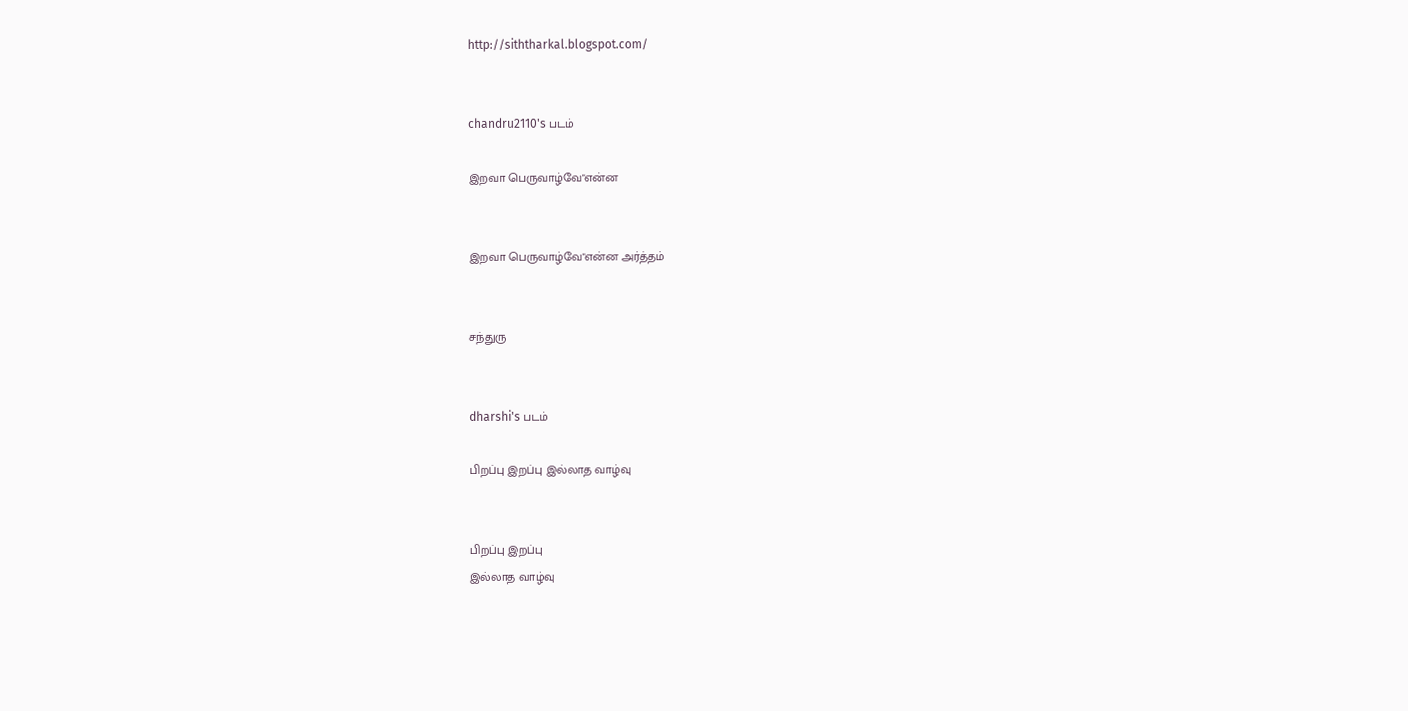http://siththarkal.blogspot.com/


chandru2110's படம்

இறவா பெருவாழ்வே"என்ன‌


இறவா பெருவாழ்வே"என்ன‌ அர்த்தம்


சந்துரு


dharshi's படம்

பிறப்பு இறப்பு இல்லாத வாழ்வு


பிறப்பு இறப்பு
இல்லாத வாழ்வு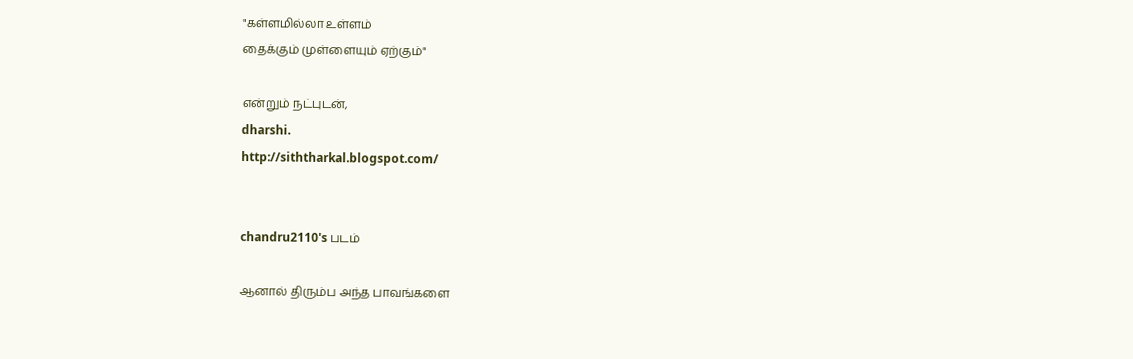"கள்ளமில்லா உள்ளம்
தைக்கும் முள்ளையும் ஏற்கும்"

என்றும் நட்புடன்,
dharshi.
http://siththarkal.blogspot.com/


chandru2110's படம்

ஆனால் திரும்ப அந்த பாவங்களை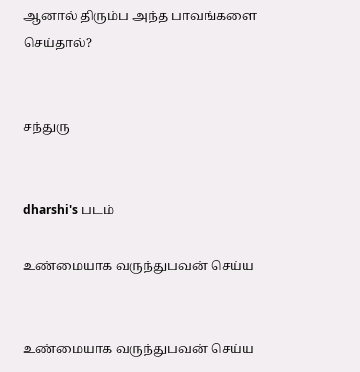ஆனால் திரும்ப அந்த பாவங்களை செய்தால்?


சந்துரு


dharshi's படம்

உண்மையாக வருந்துபவன் செய்ய


உண்மையாக வருந்துபவன் செய்ய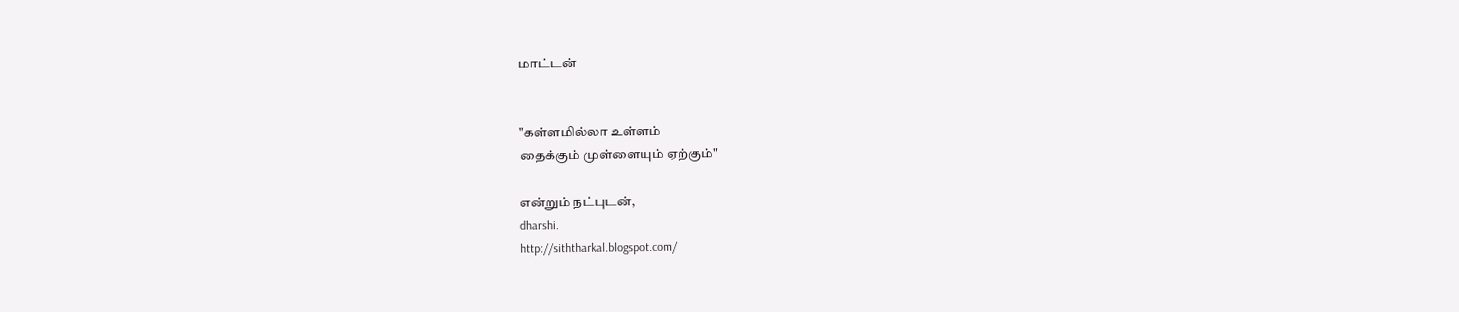மாட்டன்


"கள்ளமில்லா உள்ளம்
தைக்கும் முள்ளையும் ஏற்கும்"

என்றும் நட்புடன்,
dharshi.
http://siththarkal.blogspot.com/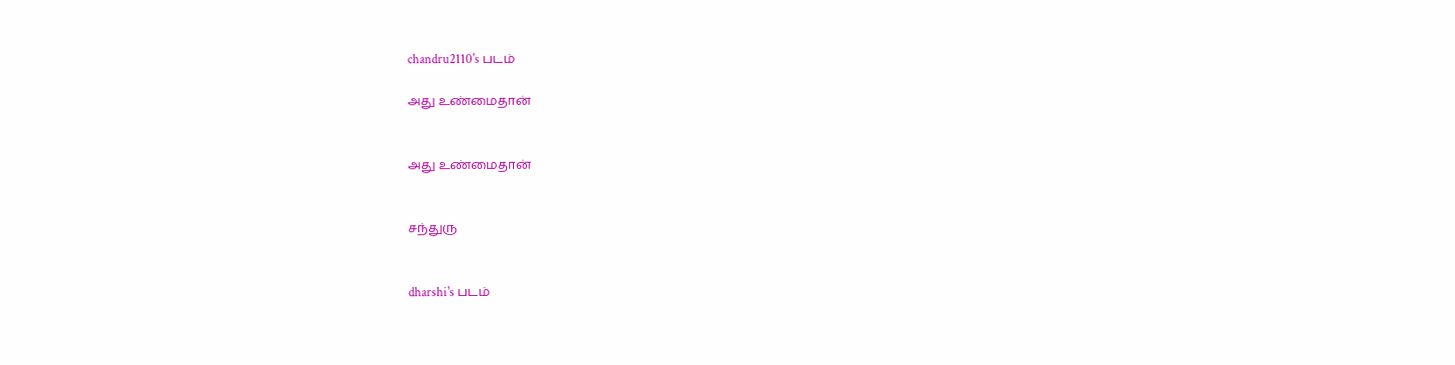chandru2110's படம்

அது உண்மைதான்


அது உண்மைதான்


சந்துரு


dharshi's படம்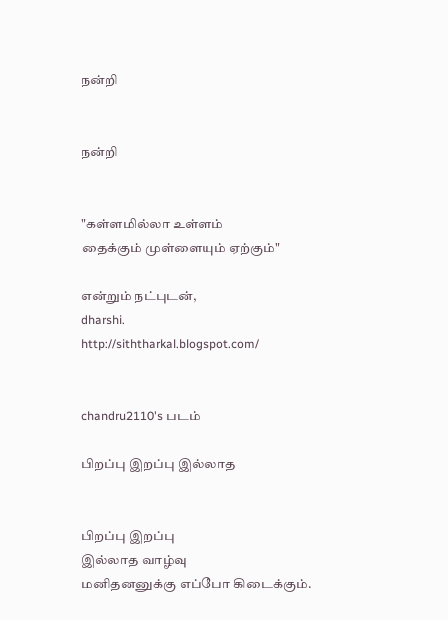நன்றி


நன்றி


"கள்ளமில்லா உள்ளம்
தைக்கும் முள்ளையும் ஏற்கும்"

என்றும் நட்புடன்,
dharshi.
http://siththarkal.blogspot.com/


chandru2110's படம்

பிறப்பு இறப்பு இல்லாத


பிறப்பு இறப்பு
இல்லாத வாழ்வு
மனிதனனுக்கு எப்போ கிடைக்கும்.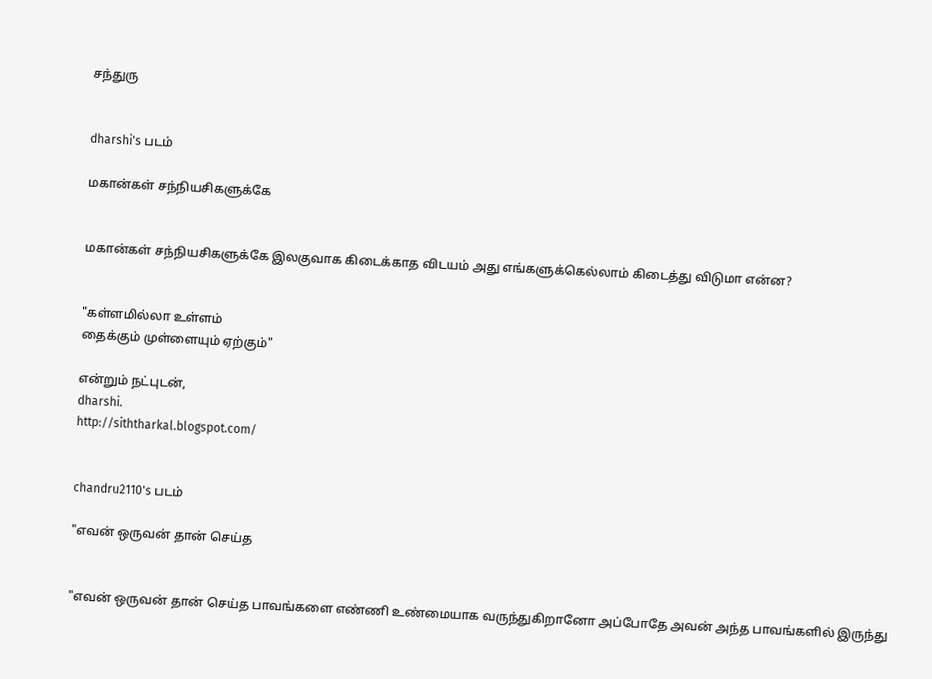சந்துரு


dharshi's படம்

மகான்கள் சந்நியசிகளுக்கே


மகான்கள் சந்நியசிகளுக்கே இலகுவாக கிடைக்காத விடயம் அது எங்களுக்கெல்லாம் கிடைத்து விடுமா என்ன?


"கள்ளமில்லா உள்ளம்
தைக்கும் முள்ளையும் ஏற்கும்"

என்றும் நட்புடன்,
dharshi.
http://siththarkal.blogspot.com/


chandru2110's படம்

"எவன் ஒருவன் தான் செய்த


"எவன் ஒருவன் தான் செய்த பாவங்களை எண்ணி உண்மையாக வருந்துகிறானோ அப்போதே அவன் அந்த பாவங்களில் இருந்து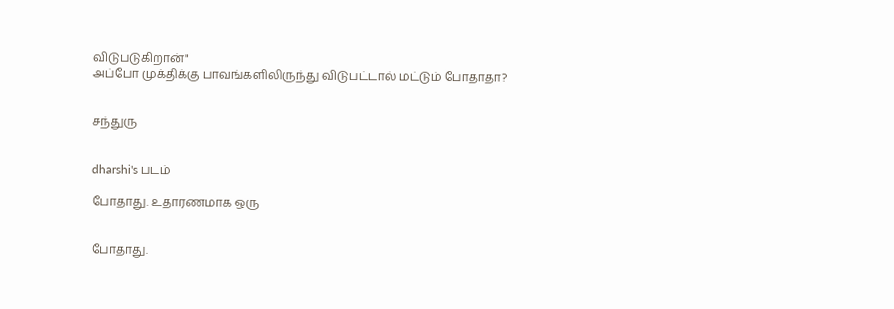விடுபடுகிறான்"
அப்போ முக்திக்கு பாவங்களிலிருந்து விடுபட்டால் மட்டும் போதாதா?


சந்துரு


dharshi's படம்

போதாது. உதாரணமாக ஒரு


போதாது.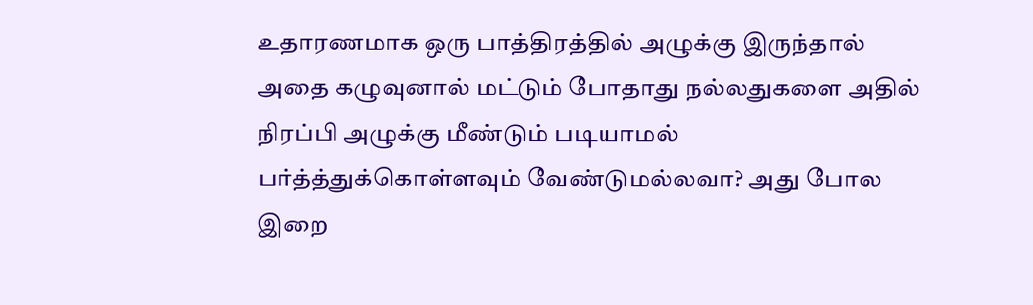உதாரணமாக ஒரு பாத்திரத்தில் அழுக்கு இருந்தால் அதை கழுவுனால் மட்டும் போதாது நல்லதுகளை அதில் நிரப்பி அழுக்கு மீண்டும் படியாமல் பர்த்த்துக்கொள்ளவும் வேண்டுமல்லவா? அது போல இறை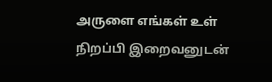அருளை எங்கள் உள் நிறப்பி இறைவனுடன்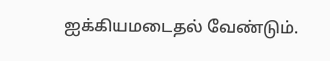ஐக்கியமடைதல் வேண்டும்.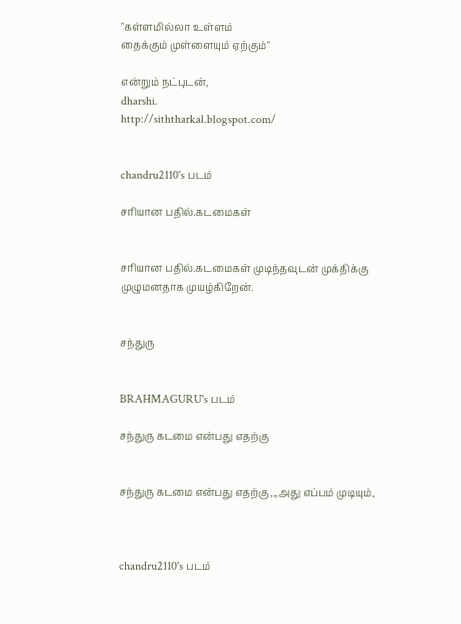"கள்ளமில்லா உள்ளம்
தைக்கும் முள்ளையும் ஏற்கும்"

என்றும் நட்புடன்,
dharshi.
http://siththarkal.blogspot.com/


chandru2110's படம்

சரியான பதில்.கடமைகள்


சரியான பதில்.கடமைகள் முடிந்தவுடன் முக்திக்கு முழுமனதாக முயழ்கிறேன்.


சந்துரு


BRAHMAGURU's படம்

சந்துரு கடமை என்பது எதற்கு


சந்துரு கடமை என்பது எதற்கு ,,,அது எப்பம் முடியும்,



chandru2110's படம்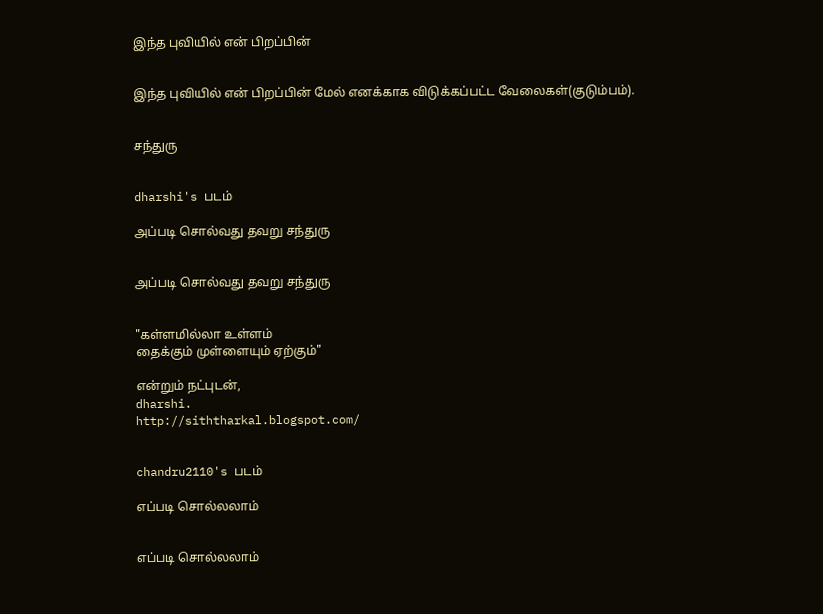இந்த புவியில் என் பிறப்பின்


இந்த புவியில் என் பிறப்பின் மேல் எனக்காக விடுக்கப்பட்ட வேலைகள்(குடும்பம்).


சந்துரு


dharshi's படம்

அப்படி சொல்வது தவறு சந்துரு


அப்படி சொல்வது தவறு சந்துரு


"கள்ளமில்லா உள்ளம்
தைக்கும் முள்ளையும் ஏற்கும்"

என்றும் நட்புடன்,
dharshi.
http://siththarkal.blogspot.com/


chandru2110's படம்

எப்படி சொல்லலாம்


எப்படி சொல்லலாம்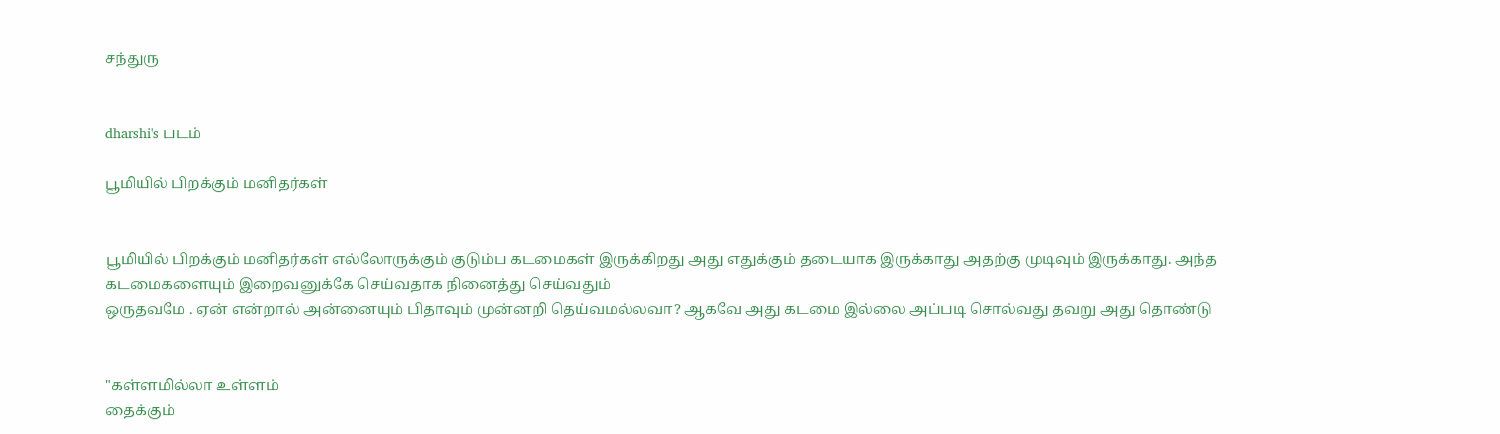சந்துரு


dharshi's படம்

பூமியில் பிறக்கும் மனிதர்கள்


பூமியில் பிறக்கும் மனிதர்கள் எல்லோருக்கும் குடும்ப கடமைகள் இருக்கிறது அது எதுக்கும் தடையாக இருக்காது அதற்கு முடிவும் இருக்காது. அந்த கடமைகளையும் இறைவனுக்கே செய்வதாக நினைத்து செய்வதும்
ஒருதவமே . ஏன் என்றால் அன்னையும் பிதாவும் முன்னறி தெய்வமல்லவா? ஆகவே அது கடமை இல்லை அப்படி சொல்வது தவறு அது தொண்டு


"கள்ளமில்லா உள்ளம்
தைக்கும்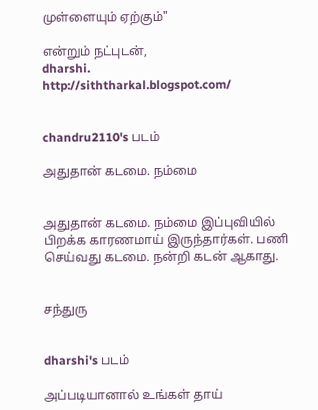முள்ளையும் ஏற்கும்"

என்றும் நட்புடன்,
dharshi.
http://siththarkal.blogspot.com/


chandru2110's படம்

அதுதான் க‌டமை. நம்மை


அதுதான் க‌டமை. நம்மை இப்புவியில் பிறக்க காரணமாய் இருந்தார்கள். பணி செய்வது கடமை. நன்றி கடன் ஆகாது.


சந்துரு


dharshi's படம்

அப்படியானால் உங்கள் தாய்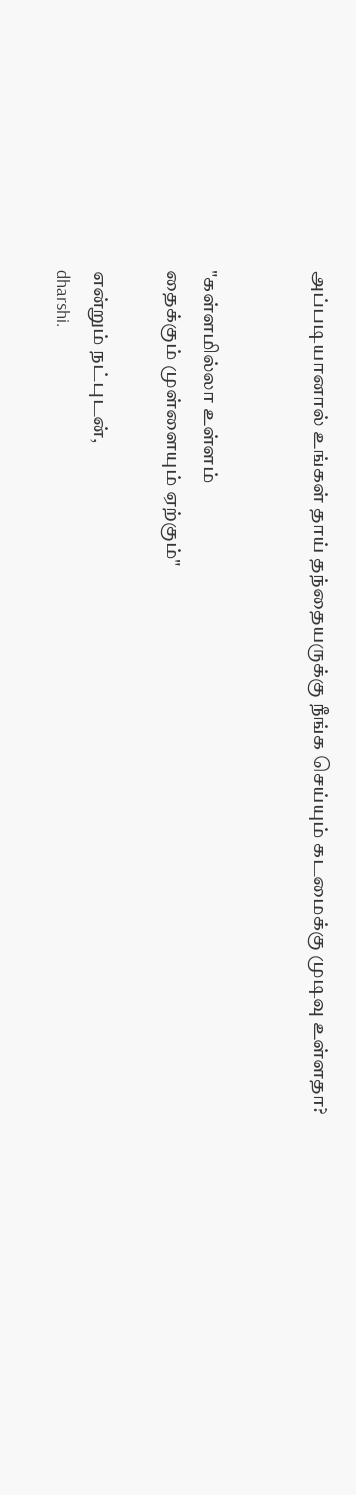அப்படியானால் உங்கள் தாய் தந்தையருக்கு நீங்க செய்யும் கடமைக்கு முடிவு உள்ளதா?


"கள்ளமில்லா உள்ளம்
தைக்கும் முள்ளையும் ஏற்கும்"

என்றும் நட்புடன்,
dharshi.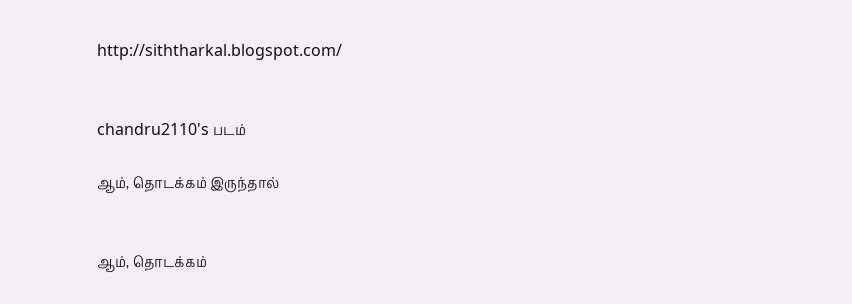http://siththarkal.blogspot.com/


chandru2110's படம்

ஆம், தொடக்கம் இருந்தால்


ஆம், தொடக்கம்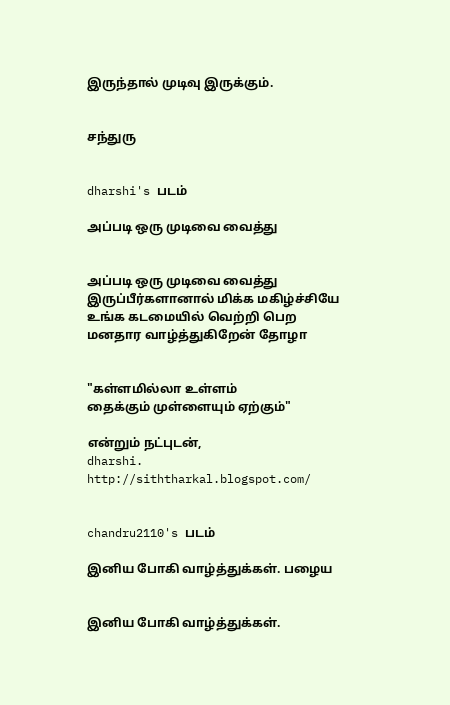இருந்தால் முடிவு இருக்கும்.


சந்துரு


dharshi's படம்

அப்படி ஒரு முடிவை வைத்து


அப்படி ஒரு முடிவை வைத்து இருப்பீர்களானால் மிக்க மகிழ்ச்சியே உங்க கடமையில் வெற்றி பெற மனதார வாழ்த்துகிறேன் தோழா


"கள்ளமில்லா உள்ளம்
தைக்கும் முள்ளையும் ஏற்கும்"

என்றும் நட்புடன்,
dharshi.
http://siththarkal.blogspot.com/


chandru2110's படம்

இனிய போகி வாழ்த்துக்கள். பழைய


இனிய போகி வாழ்த்துக்கள்.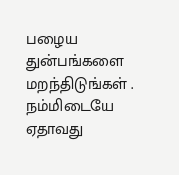பழைய துன்பங்களை மற‌ந்திடுங்கள் .
நம்மிடையே ஏதாவது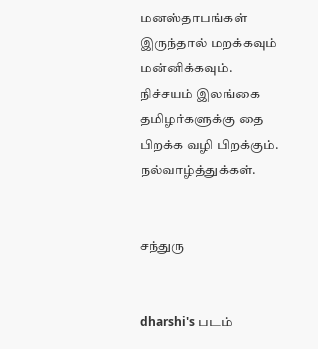மனஸ்தாபங்கள் இருந்தால் மற‌க்கவும் மன்னிக்கவும்.
நிச்சயம் இலங்கை தமிழர்களுக்கு தை பிறக்க வழி பிறக்கும்.
நல்வாழ்த்துக்கள்.


சந்துரு


dharshi's படம்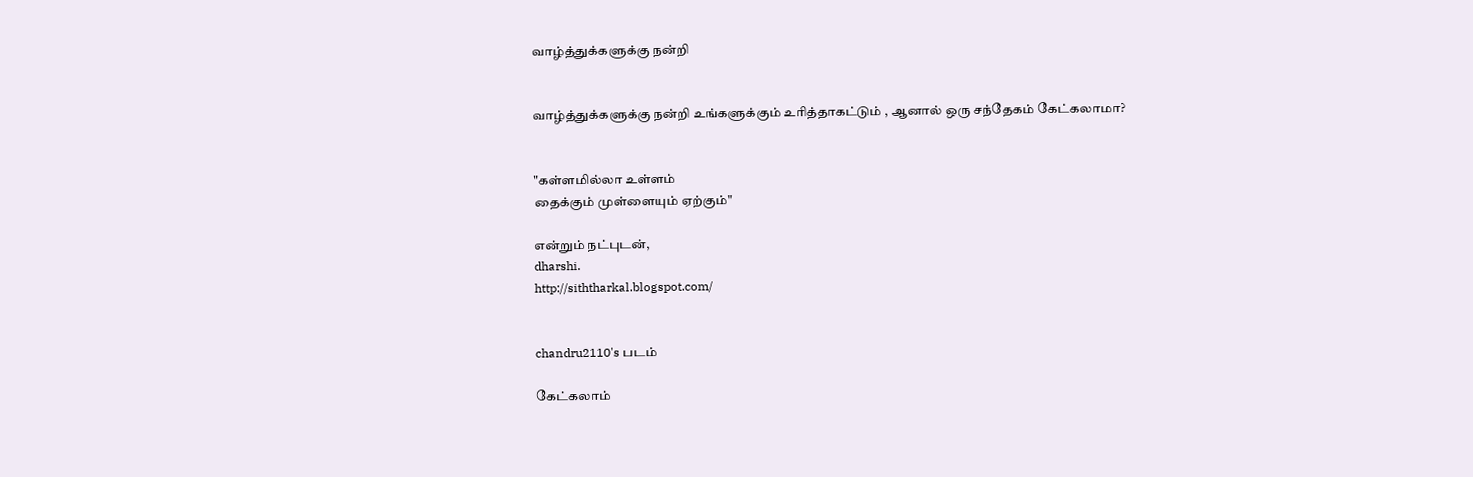வாழ்த்துக்களுக்கு நன்றி


வாழ்த்துக்களுக்கு நன்றி உங்களுக்கும் உரித்தாகட்டும் , ஆனால் ஒரு சந்தேகம் கேட்கலாமா?


"கள்ளமில்லா உள்ளம்
தைக்கும் முள்ளையும் ஏற்கும்"

என்றும் நட்புடன்,
dharshi.
http://siththarkal.blogspot.com/


chandru2110's படம்

கேட்கலாம்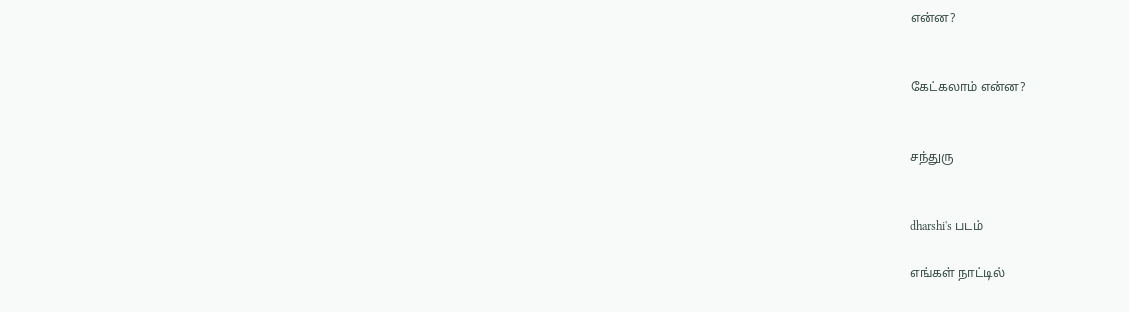என்ன?


கேட்கலாம் என்ன?


சந்துரு


dharshi's படம்

எங்கள் நாட்டில்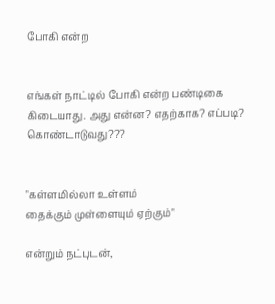போகி என்ற


எங்கள் நாட்டில் போகி என்ற பண்டிகை கிடையாது. அது என்ன? எதற்காக? எப்படி? கொண்டாடுவது???


"கள்ளமில்லா உள்ளம்
தைக்கும் முள்ளையும் ஏற்கும்"

என்றும் நட்புடன்,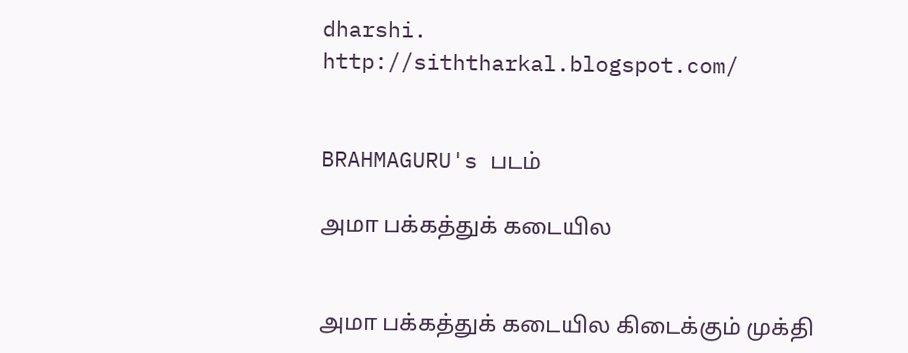dharshi.
http://siththarkal.blogspot.com/


BRAHMAGURU's படம்

அமா பக்கத்துக் கடையில


அமா பக்கத்துக் கடையில கிடைக்கும் முக்தி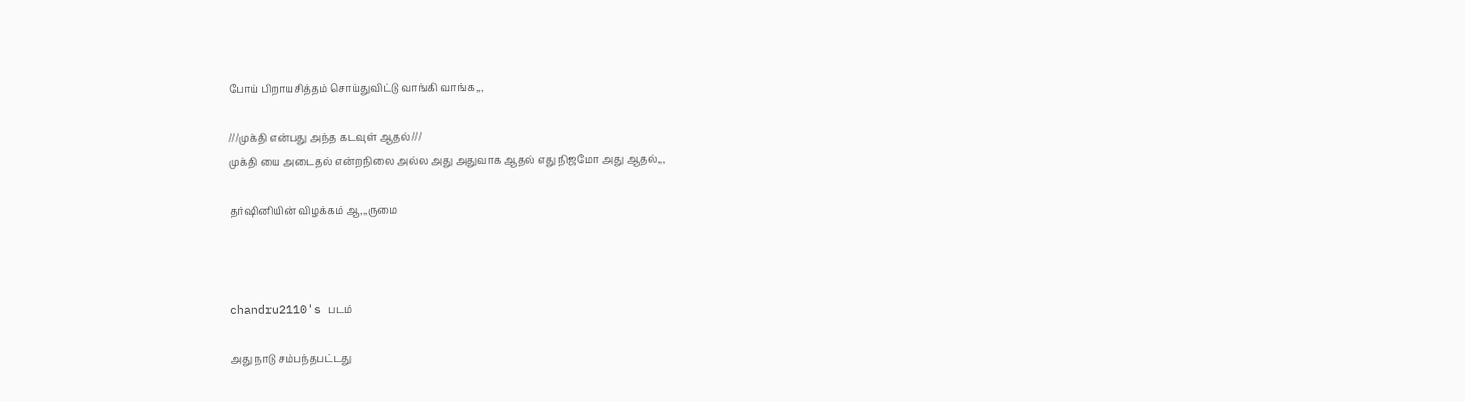போய் பிறாயசித்தம் சொய்துவிட்டு வாங்கி வாங்க,,,

///முக்தி என்பது அந்த கடவுள் ஆதல்///
முக்தி யை அடைதல் என்றநிலை அல்ல அது அதுவாக ஆதல் எது நிஜமோ அது ஆதல்,,,

தர்ஷினியின் விழக்கம் ஆ,,,ருமை



chandru2110's படம்

அது நாடு சம்பந்தபட்டது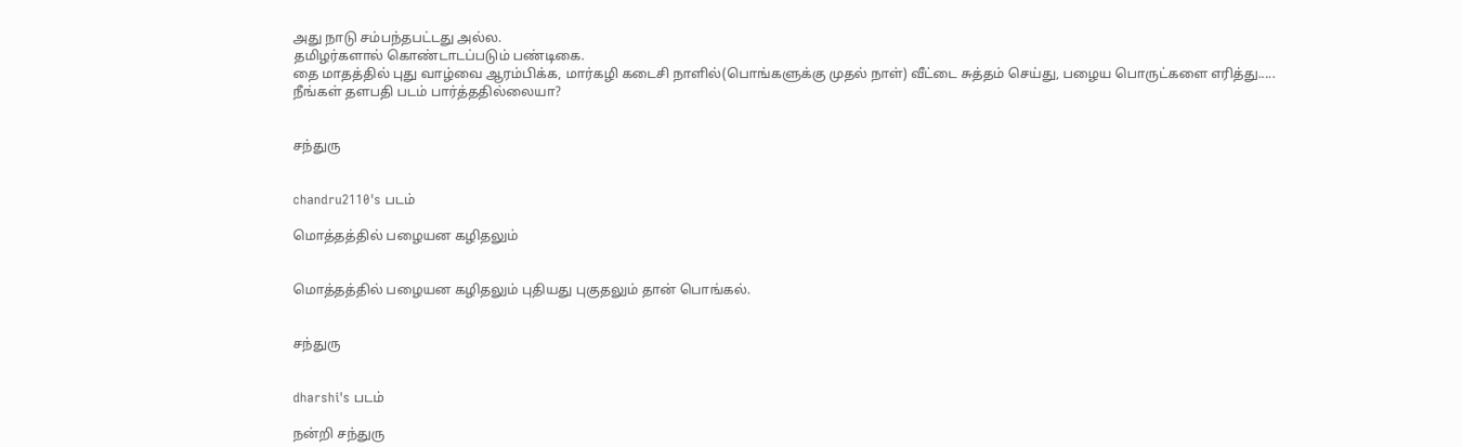அது நாடு சம்பந்தபட்டது அல்ல.
தமிழர்களால் கொண்டாடப்படும் பண்டிகை.
தை மாதத்தில் புது வாழ்வை ஆரம்பிக்க, மார்கழி கடைசி நாளில்(பொங்களுக்கு முதல் நாள்) வீட்டை சுத்தம் செய்து, பழைய பொருட்களை எரித்து.....
நீங்கள் தளபதி படம் பார்த்ததில்லையா?


சந்துரு


chandru2110's படம்

மொத்தத்தில் பழையன கழிதலும்


மொத்தத்தில் பழையன கழிதலும் புதியது புகுதலும் தான் பொங்கல்.


சந்துரு


dharshi's படம்

நன்றி சந்துரு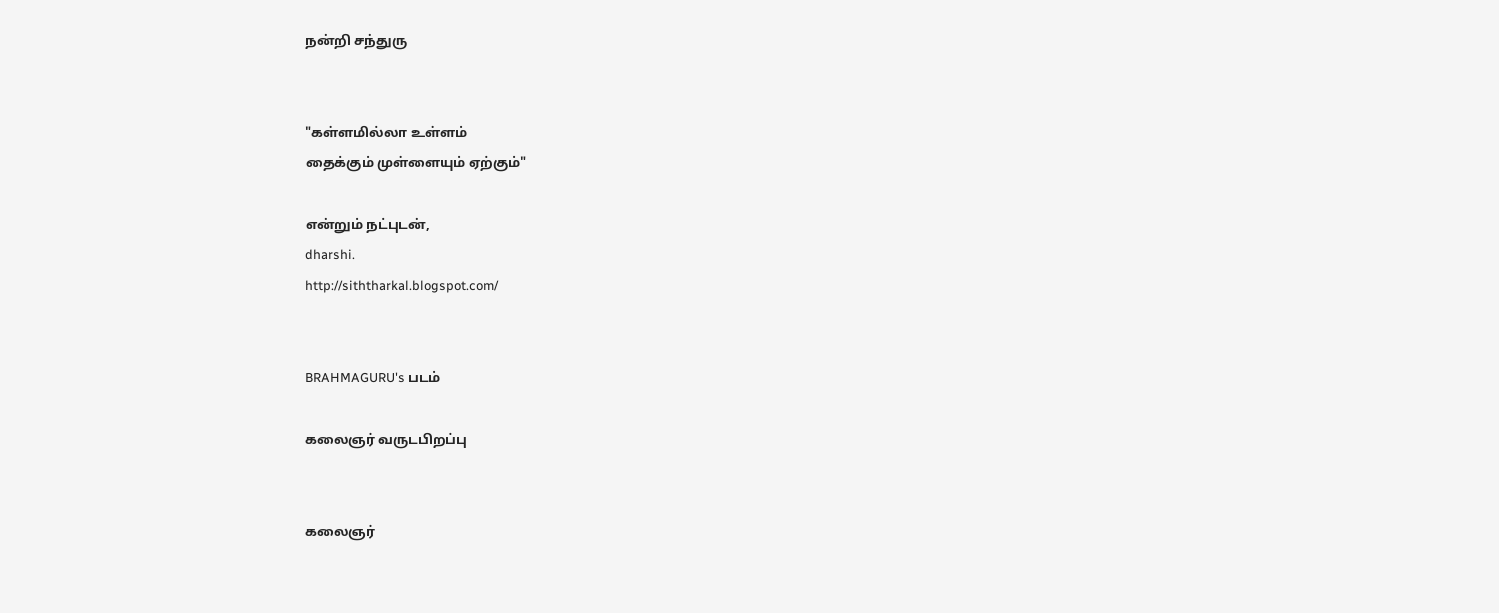நன்றி சந்துரு


"கள்ளமில்லா உள்ளம்
தைக்கும் முள்ளையும் ஏற்கும்"

என்றும் நட்புடன்,
dharshi.
http://siththarkal.blogspot.com/


BRAHMAGURU's படம்

கலைஞர் வருடபிறப்பு


கலைஞர்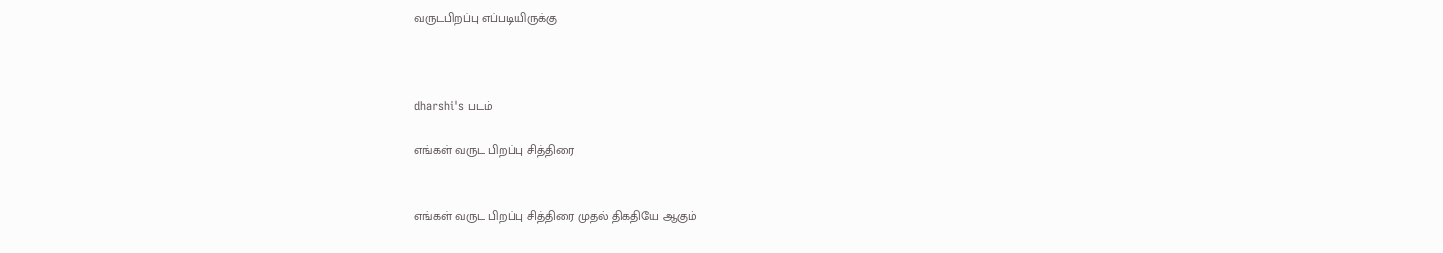வருடபிறப்பு எப்படியிருக்கு



dharshi's படம்

எங்கள் வருட பிறப்பு சித்திரை


எங்கள் வருட பிறப்பு சித்திரை முதல் திகதியே ஆகும்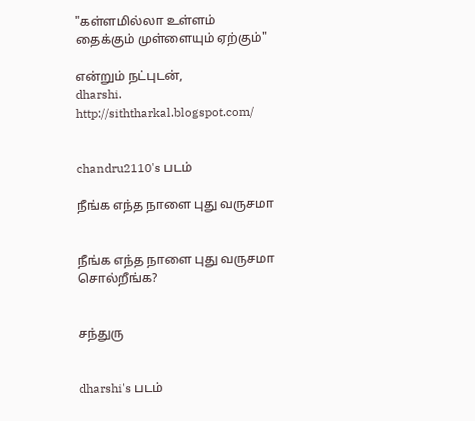"கள்ளமில்லா உள்ளம்
தைக்கும் முள்ளையும் ஏற்கும்"

என்றும் நட்புடன்,
dharshi.
http://siththarkal.blogspot.com/


chandru2110's படம்

நீங்க எந்த நாளை புது வருசமா


நீங்க எந்த நாளை புது வருசமா சொல்றீங்க?


சந்துரு


dharshi's படம்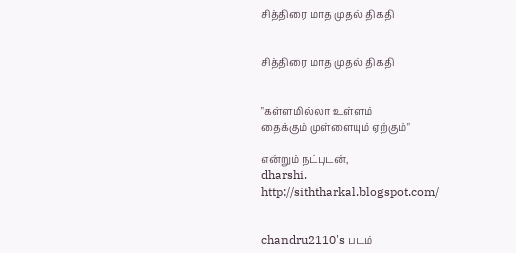சித்திரை மாத முதல் திகதி


சித்திரை மாத முதல் திகதி


"கள்ளமில்லா உள்ளம்
தைக்கும் முள்ளையும் ஏற்கும்"

என்றும் நட்புடன்,
dharshi.
http://siththarkal.blogspot.com/


chandru2110's படம்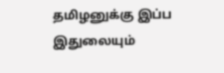தமிழனுக்கு இப்ப இதுலையும்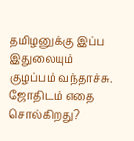தமிழனுக்கு இப்ப இதுலையும் குழப்பம் வந்தாச்சு.
ஜோதிடம் எதை சொல்கிறது?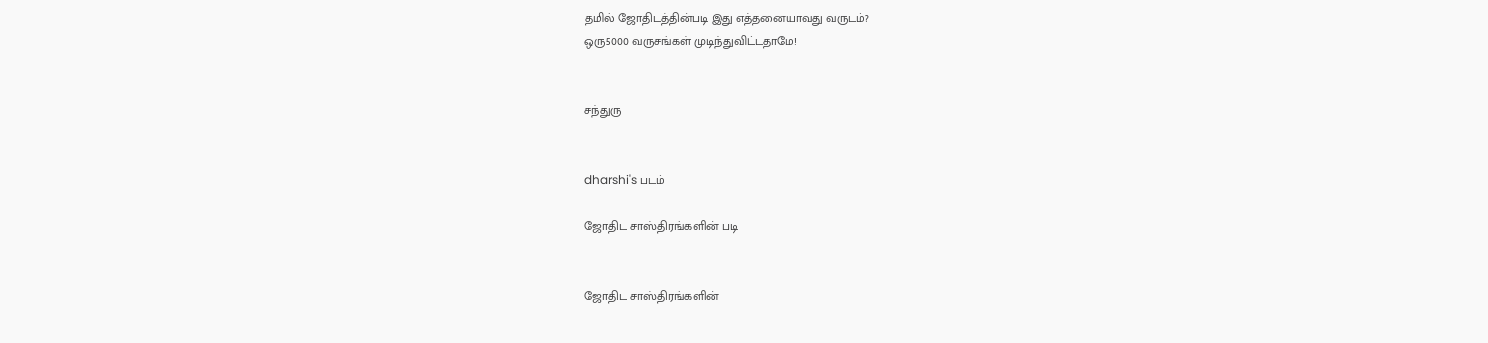தமில் ஜோதிடத்தின்படி இது எத்தனையாவது வருடம்?
ஒரு5000 வருசங்கள் முடிந்துவிட்டதாமே!


சந்துரு


dharshi's படம்

ஜோதிட சாஸ்திரங்களின் படி


ஜோதிட சாஸ்திரங்களின்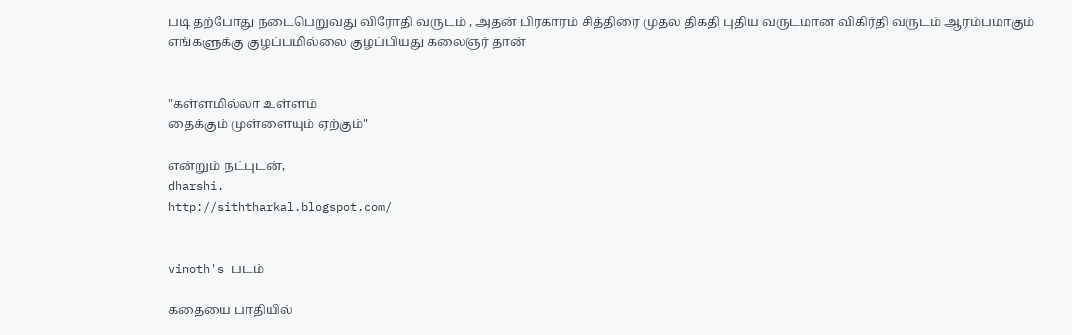படி தற்போது நடைபெறுவது விரோதி வருடம் , அதன் பிரகாரம் சித்திரை முதல திகதி புதிய வருடமான விகிர்தி வருடம் ஆரம்பமாகும்
எங்களுக்கு குழப்பமில்லை குழப்பியது கலைஞர் தான்


"கள்ளமில்லா உள்ளம்
தைக்கும் முள்ளையும் ஏற்கும்"

என்றும் நட்புடன்,
dharshi.
http://siththarkal.blogspot.com/


vinoth's படம்

கதையை பாதியில்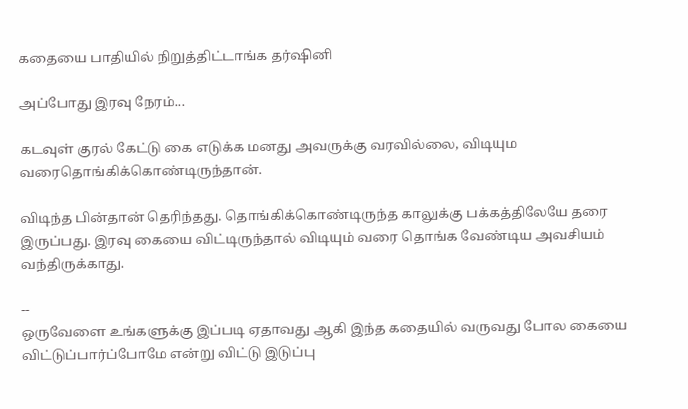கதையை பாதியில் நிறுத்திட்டாங்க தர்ஷினி

அப்போது இரவு நேரம்...

கடவுள் குரல் கேட்டு கை எடுக்க மனது அவருக்கு வரவில்லை, விடியும வரைதொங்கிக்கொண்டிருந்தான்.

விடிந்த பின்தான் தெரிந்தது. தொங்கிக்கொண்டிருந்த காலுக்கு பக்கத்திலேயே தரை இருப்பது. இரவு கையை விட்டிருந்தால் விடியும் வரை தொங்க வேண்டிய அவசியம் வந்திருக்காது.

--
ஒருவேளை உங்களுக்கு இப்படி ஏதாவது ஆகி இந்த கதையில் வருவது போல கையை விட்டுப்பார்ப்போமே என்று விட்டு இடுப்பு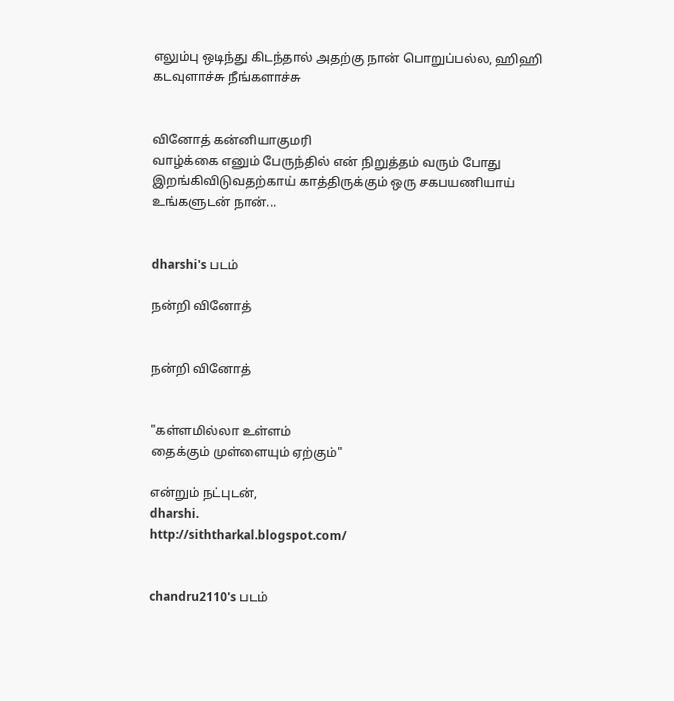எலும்பு ஒடிந்து கிடந்தால் அதற்கு நான் பொறுப்பல்ல, ஹிஹி
கடவுளாச்சு நீங்களாச்சு


வினோத் கன்னியாகுமரி
வாழ்க்கை எனும் பேருந்தில் என் நிறுத்தம் வரும் போது இறங்கிவிடுவதற்காய் காத்திருக்கும் ஒரு சகபயணியாய்
உங்களுடன் நான்...


dharshi's படம்

நன்றி வினோத்


நன்றி வினோத்


"கள்ளமில்லா உள்ளம்
தைக்கும் முள்ளையும் ஏற்கும்"

என்றும் நட்புடன்,
dharshi.
http://siththarkal.blogspot.com/


chandru2110's படம்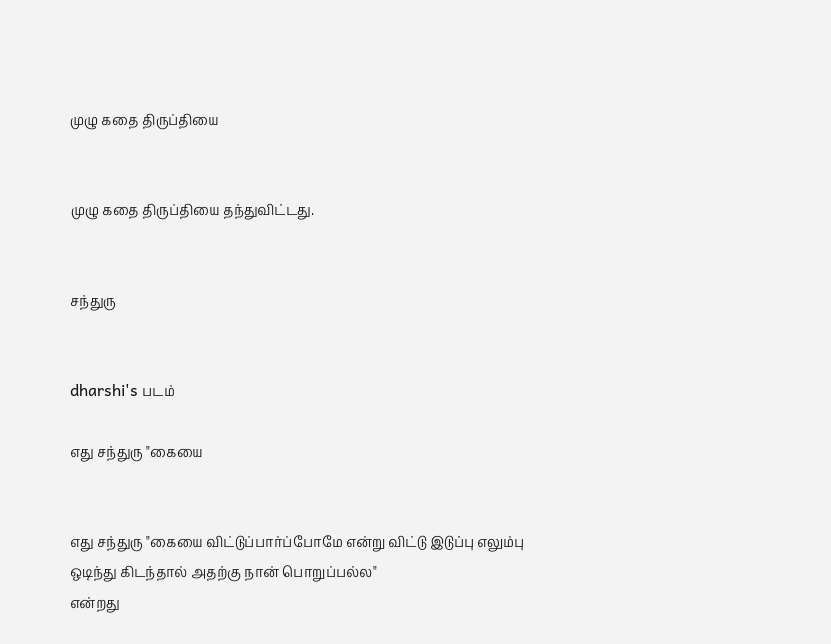முழு கதை திருப்தியை


முழு கதை திருப்தியை தந்துவிட்டது.


சந்துரு


dharshi's படம்

எது சந்துரு "கையை


எது சந்துரு "கையை விட்டுப்பார்ப்போமே என்று விட்டு இடுப்பு எலும்பு ஒடிந்து கிடந்தால் அதற்கு நான் பொறுப்பல்ல"
என்றது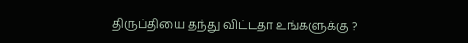திருப்தியை தந்து விட்டதா உங்களுக்கு ?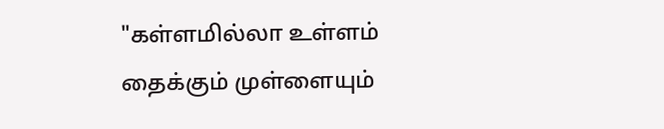"கள்ளமில்லா உள்ளம்
தைக்கும் முள்ளையும்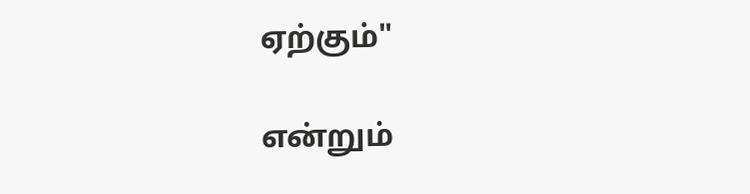ஏற்கும்"

என்றும்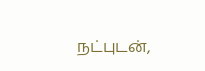நட்புடன்,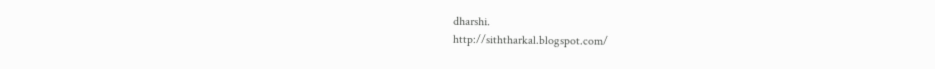dharshi.
http://siththarkal.blogspot.com/